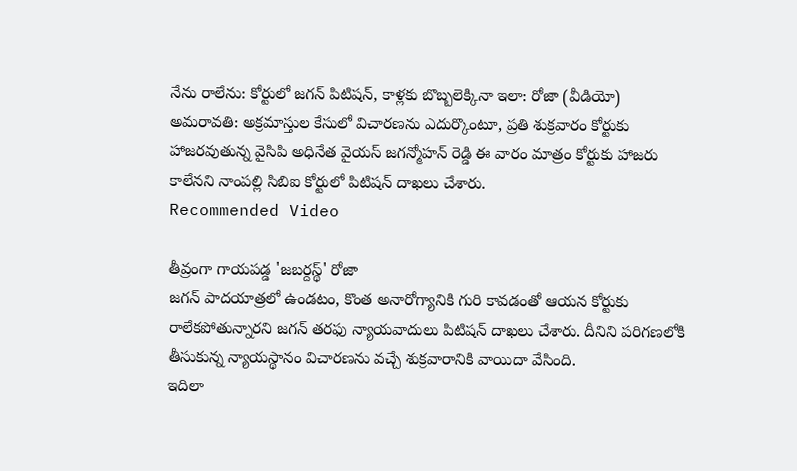నేను రాలేను: కోర్టులో జగన్ పిటిషన్, కాళ్లకు బొబ్బలెక్కినా ఇలా: రోజా (వీడియో)
అమరావతి: అక్రమాస్తుల కేసులో విచారణను ఎదుర్కొంటూ, ప్రతి శుక్రవారం కోర్టుకు హాజరవుతున్న వైసిపి అధినేత వైయస్ జగన్మోహన్ రెడ్డి ఈ వారం మాత్రం కోర్టుకు హాజరు కాలేనని నాంపల్లి సిబిఐ కోర్టులో పిటిషన్ దాఖలు చేశారు.
Recommended Video

తీవ్రంగా గాయపడ్డ 'జబర్దస్థ్' రోజా
జగన్ పాదయాత్రలో ఉండటం, కొంత అనారోగ్యానికి గురి కావడంతో ఆయన కోర్టుకు రాలేకపోతున్నారని జగన్ తరఫు న్యాయవాదులు పిటిషన్ దాఖలు చేశారు. దీనిని పరిగణలోకి తీసుకున్న న్యాయస్థానం విచారణను వచ్చే శుక్రవారానికి వాయిదా వేసింది.
ఇదిలా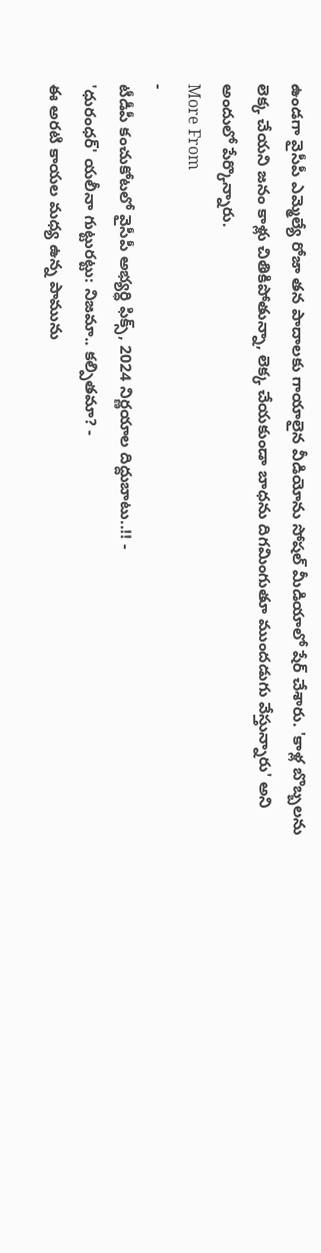ఉండగా వైసీపీ ఎమ్మెల్యే రోజా తన పాదాలకు గాయాలైన వీడియోను సోషల్ మీడియాలో షేర్ చేశారు. 'కాళ్ల బొబ్బలను లెక్క చేయని జనం కాళ్లు చితికిపోతున్నా, లెక్క చేయకుండా బాధను దిగమింగుతూ ముందడుగు వేస్తున్నారు' అని అందులో పేర్కొన్నారు.
More From
-
టీడీపీ కంచుకోటలో వైసీపీ అభ్యర్ధి ఫిక్స్, 2024 నిర్ణయాల దిద్దుబాటు..!! -
'ధురంధర్' యలీనా గుట్టురట్టు: నిజమా.. కల్పితమా? -
ఈ అరటి కాయల మధ్య ఉన్న పామును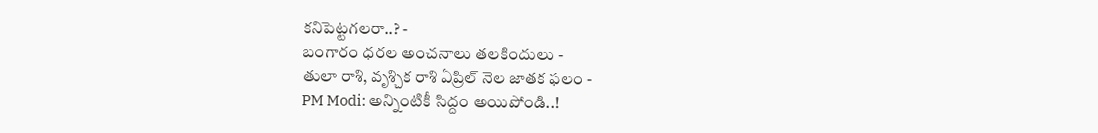కనిపెట్టగలరా..? -
బంగారం ధరల అంచనాలు తలకిందులు -
తులా రాశి, వృశ్చిక రాశి ఏప్రిల్ నెల జాతక ఫలం -
PM Modi: అన్నింటికీ సిద్దం అయిపోండి..!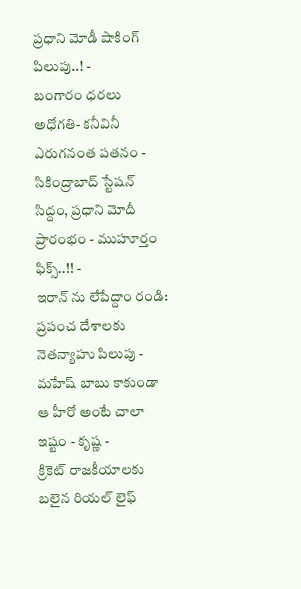ప్రధాని మోడీ షాకింగ్ పిలుపు..! -
బంగారం ధరలు అధోగతి- కనీవినీ ఎరుగనంత పతనం -
సికింద్రాబాద్ స్టేషన్ సిద్దం, ప్రధాని మోదీ ప్రారంభం - ముహూర్తం ఫిక్స్..!! -
ఇరాన్ ను లేపేద్దాం రండి: ప్రపంచ దేశాలకు నెతన్యాహు పిలుపు -
మహేష్ బాబు కాకుండా ఆ హీరో అంటే చాలా ఇష్టం - కృష్ణ -
క్రికెట్ రాజకీయాలకు బలైన రియల్ లైఫ్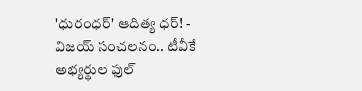'ధురంధర్' ఆదిత్య ధర్! -
విజయ్ సంచలనం.. టీవీకే అభ్యర్థుల ఫుల్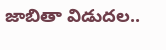జాబితా విడుదల..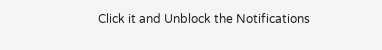Click it and Unblock the Notifications